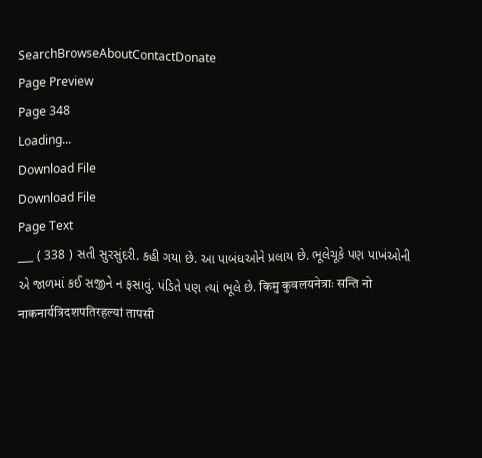SearchBrowseAboutContactDonate
Page Preview
Page 348
Loading...
Download File
Download File
Page Text
___ ( 338 ) સતી સુરસુંદરી. કહી ગયા છે. આ પાબંધઓને પ્રલાય છે. ભૂલેચૂકે પણ પાખંઓની એ જાળમાં કઈ સજીને ન ફસાવું. પંડિતે પણ ત્યાં ભૂલે છે. किमु कुवलयनेत्राः सन्ति नो नाकनार्यत्रिदशपतिरहल्यां तापसी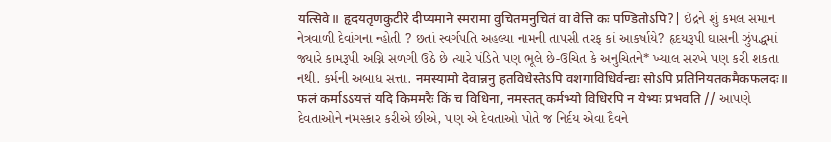यत्सिवे॥ हृदयतृणकुटीरे दीप्यमाने स्मरामा वुचितमनुचितं वा वेत्ति कः पण्डितोऽपि?| ઇંદ્રને શું કમલ સમાન નેત્રવાળી દેવાંગના ન્હોતી ? છતાં સ્વર્ગપતિ અહલ્યા નામની તાપસી તરફ કાં આકર્ષાયે? હૃદયરૂપી ઘાસની ઝુંપદ્ધમાં જ્યારે કામરૂપી અગ્નિ સળગી ઉઠે છે ત્યારે પંડિતે પણ ભૂલે છે-ઉચિત કે અનુચિતને* ખ્યાલ સરખે પણ કરી શકતા નથી. કર્મની અબાધ સત્તા. नमस्यामो देवान्ननु हतविधेस्तेऽपि वशगाविधिर्वन्द्यः सोऽपि प्रतिनियतकमैकफलदः॥ फलं कर्माऽऽयत्तं यदि किममरैः किं च विधिना, नमस्तत् कर्मभ्यो विधिरपि न येभ्यः प्रभवति // આપણે દેવતાઓને નમસ્કાર કરીએ છીએ, પણ એ દેવતાઓ પોતે જ નિર્દય એવા દૈવને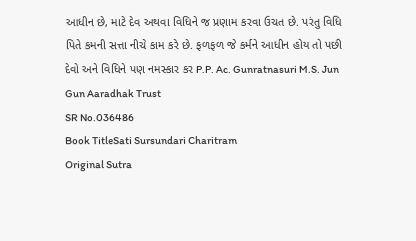આધીન છે, માટે દેવ અથવા વિધિને જ પ્રણામ કરવા ઉચત છે. પરંતુ વિધિ પિતે કમની સત્તા નીચે કામ કરે છે. ફળફળ જે કર્મને આધીન હોય તો પછી દેવો અને વિધિને પણ નમસ્કાર કર P.P. Ac. Gunratnasuri M.S. Jun Gun Aaradhak Trust
SR No.036486
Book TitleSati Sursundari Charitram
Original Sutra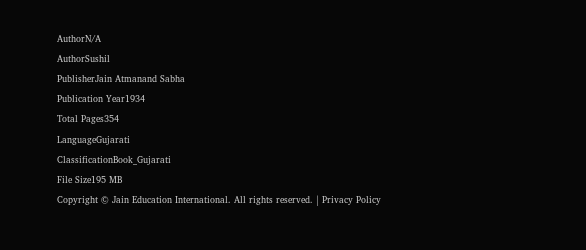AuthorN/A
AuthorSushil
PublisherJain Atmanand Sabha
Publication Year1934
Total Pages354
LanguageGujarati
ClassificationBook_Gujarati
File Size195 MB
Copyright © Jain Education International. All rights reserved. | Privacy Policy